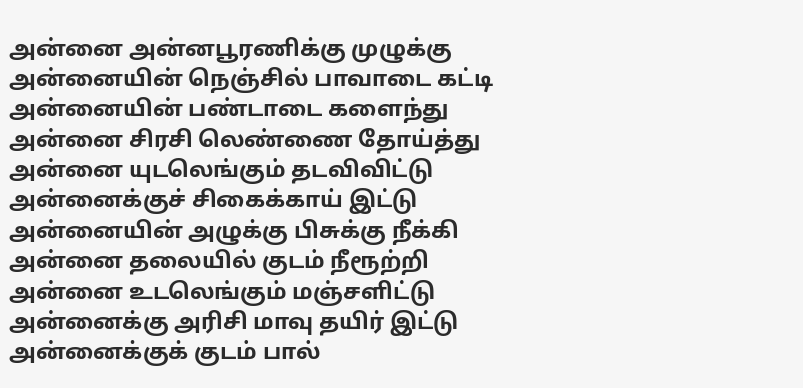அன்னை அன்னபூரணிக்கு முழுக்கு
அன்னையின் நெஞ்சில் பாவாடை கட்டி
அன்னையின் பண்டாடை களைந்து
அன்னை சிரசி லெண்ணை தோய்த்து
அன்னை யுடலெங்கும் தடவிவிட்டு
அன்னைக்குச் சிகைக்காய் இட்டு
அன்னையின் அழுக்கு பிசுக்கு நீக்கி
அன்னை தலையில் குடம் நீரூற்றி
அன்னை உடலெங்கும் மஞ்சளிட்டு
அன்னைக்கு அரிசி மாவு தயிர் இட்டு
அன்னைக்குக் குடம் பால்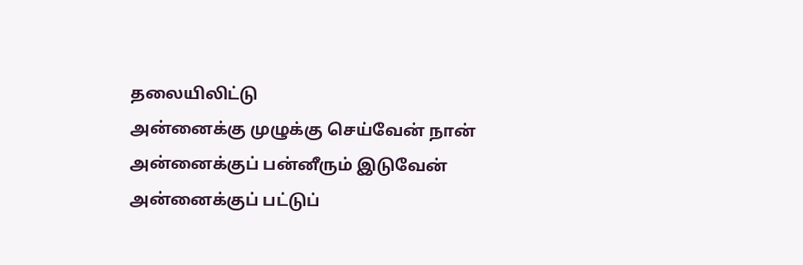தலையிலிட்டு
அன்னைக்கு முழுக்கு செய்வேன் நான்
அன்னைக்குப் பன்னீரும் இடுவேன்
அன்னைக்குப் பட்டுப்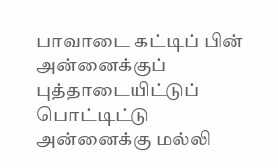பாவாடை கட்டிப் பின்
அன்னைக்குப் புத்தாடையிட்டுப் பொட்டிட்டு
அன்னைக்கு மல்லி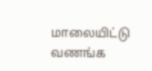மாலையிட்டு வணங்க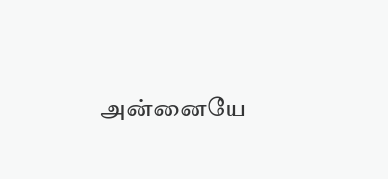அன்னையே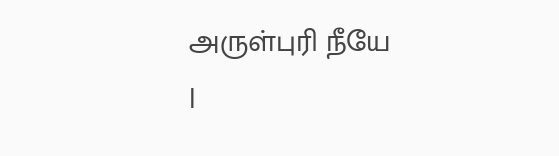அருள்புரி நீயே
|